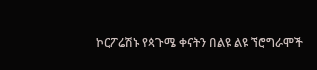ኮርፖሬሽኑ የጳጉሜ ቀናትን በልዩ ልዩ ኘሮግራሞች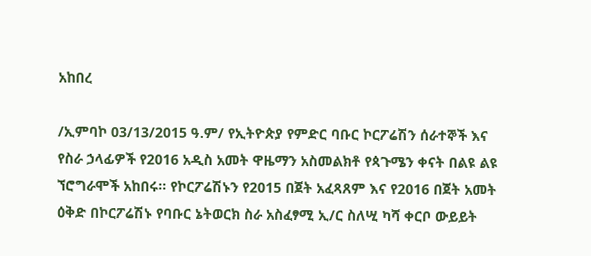አከበረ

/ኢምባኮ 03/13/2015 ዓ.ም/ የኢትዮጵያ የምድር ባቡር ኮርፖሬሽን ሰራተኞች እና የስራ ኃላፊዎች የ2016 አዲስ አመት ዋዜማን አስመልክቶ የጳጉሜን ቀናት በልዩ ልዩ ኘሮግራሞች አከበሩ፡፡ የኮርፖሬሽኑን የ2015 በጀት አፈጻጸም እና የ2016 በጀት አመት ዕቅድ በኮርፖሬሽኑ የባቡር ኔትወርክ ስራ አስፈፃሚ ኢ/ር ስለሢ ካሻ ቀርቦ ውይይት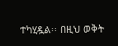ተካሂዷል፡፡ በዚህ ወቅት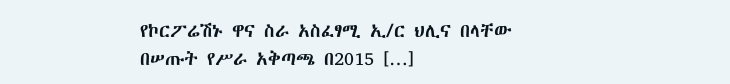የኮርፖሬሽኑ ዋና ስራ አስፈፃሚ ኢ/ር ህሊና በላቸው በሠጡት የሥራ አቅጣጫ በ2015 […]